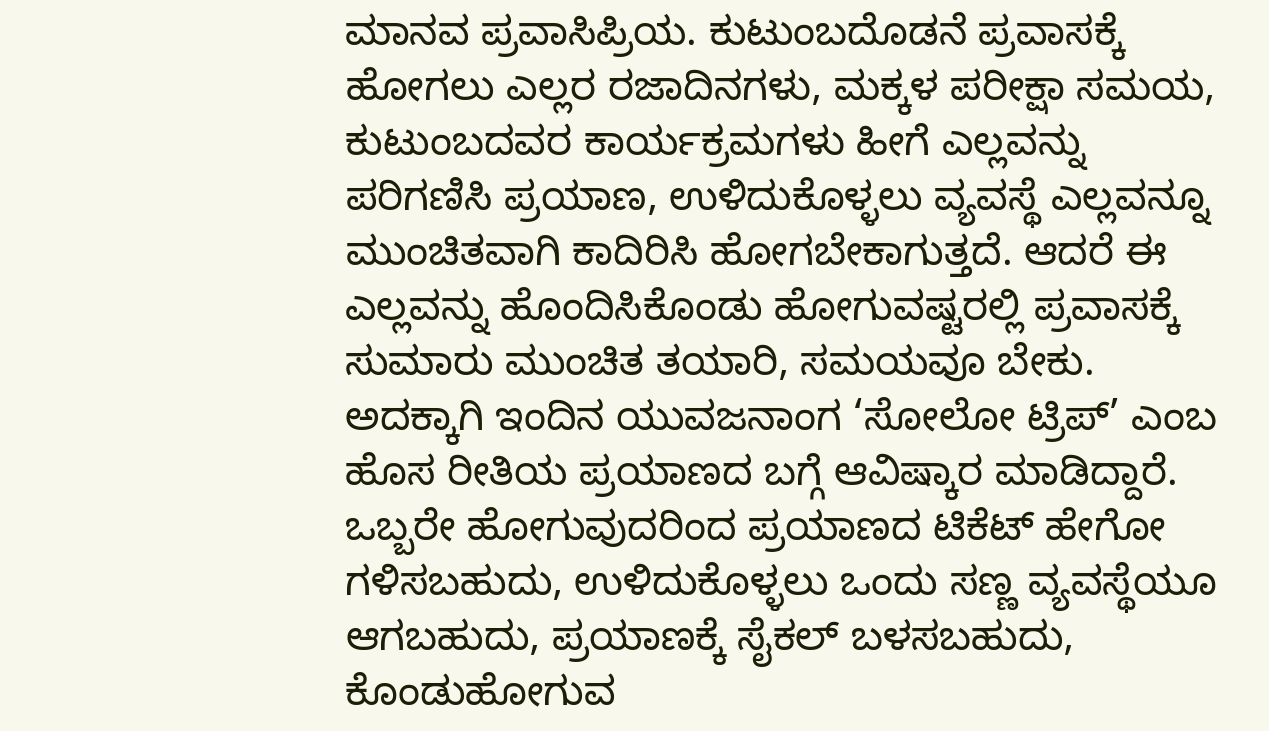ಮಾನವ ಪ್ರವಾಸಿಪ್ರಿಯ. ಕುಟುಂಬದೊಡನೆ ಪ್ರವಾಸಕ್ಕೆ ಹೋಗಲು ಎಲ್ಲರ ರಜಾದಿನಗಳು, ಮಕ್ಕಳ ಪರೀಕ್ಷಾ ಸಮಯ, ಕುಟುಂಬದವರ ಕಾರ್ಯಕ್ರಮಗಳು ಹೀಗೆ ಎಲ್ಲವನ್ನು ಪರಿಗಣಿಸಿ ಪ್ರಯಾಣ, ಉಳಿದುಕೊಳ್ಳಲು ವ್ಯವಸ್ಥೆ ಎಲ್ಲವನ್ನೂ ಮುಂಚಿತವಾಗಿ ಕಾದಿರಿಸಿ ಹೋಗಬೇಕಾಗುತ್ತದೆ. ಆದರೆ ಈ ಎಲ್ಲವನ್ನು ಹೊಂದಿಸಿಕೊಂಡು ಹೋಗುವಷ್ಟರಲ್ಲಿ ಪ್ರವಾಸಕ್ಕೆ ಸುಮಾರು ಮುಂಚಿತ ತಯಾರಿ, ಸಮಯವೂ ಬೇಕು. ಅದಕ್ಕಾಗಿ ಇಂದಿನ ಯುವಜನಾಂಗ ‘ಸೋಲೋ ಟ್ರಿಪ್’ ಎಂಬ ಹೊಸ ರೀತಿಯ ಪ್ರಯಾಣದ ಬಗ್ಗೆ ಆವಿಷ್ಕಾರ ಮಾಡಿದ್ದಾರೆ. ಒಬ್ಬರೇ ಹೋಗುವುದರಿಂದ ಪ್ರಯಾಣದ ಟಿಕೆಟ್ ಹೇಗೋ ಗಳಿಸಬಹುದು, ಉಳಿದುಕೊಳ್ಳಲು ಒಂದು ಸಣ್ಣ ವ್ಯವಸ್ಥೆಯೂ ಆಗಬಹುದು, ಪ್ರಯಾಣಕ್ಕೆ ಸೈಕಲ್ ಬಳಸಬಹುದು, ಕೊಂಡುಹೋಗುವ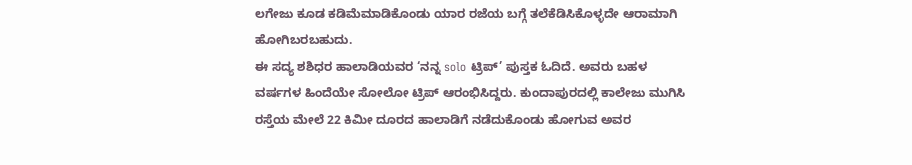ಲಗೇಜು ಕೂಡ ಕಡಿಮೆಮಾಡಿಕೊಂಡು ಯಾರ ರಜೆಯ ಬಗ್ಗೆ ತಲೆಕೆಡಿಸಿಕೊಳ್ಳದೇ ಆರಾಮಾಗಿ ಹೋಗಿಬರಬಹುದು.
ಈ ಸದ್ಯ ಶಶಿಧರ ಹಾಲಾಡಿಯವರ ‘ನನ್ನ solo ಟ್ರಿಪ್’ ಪುಸ್ತಕ ಓದಿದೆ. ಅವರು ಬಹಳ ವರ್ಷಗಳ ಹಿಂದೆಯೇ ಸೋಲೋ ಟ್ರಿಪ್ ಆರಂಭಿಸಿದ್ದರು. ಕುಂದಾಪುರದಲ್ಲಿ ಕಾಲೇಜು ಮುಗಿಸಿ ರಸ್ತೆಯ ಮೇಲೆ 22 ಕಿಮೀ ದೂರದ ಹಾಲಾಡಿಗೆ ನಡೆದುಕೊಂಡು ಹೋಗುವ ಅವರ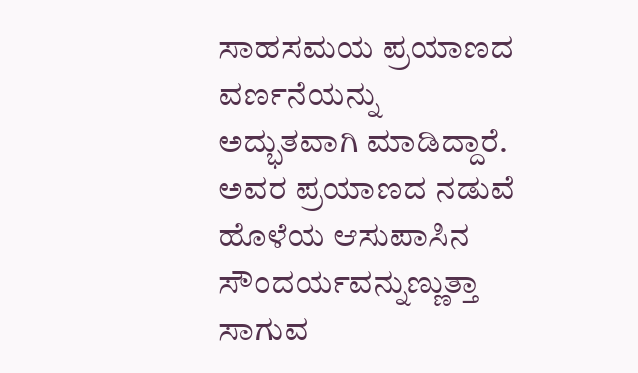ಸಾಹಸಮಯ ಪ್ರಯಾಣದ ವರ್ಣನೆಯನ್ನು ಅದ್ಭುತವಾಗಿ ಮಾಡಿದ್ದಾರೆ. ಅವರ ಪ್ರಯಾಣದ ನಡುವೆ ಹೊಳೆಯ ಆಸುಪಾಸಿನ ಸೌಂದರ್ಯವನ್ನುಣ್ಣುತ್ತಾ ಸಾಗುವ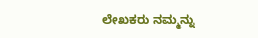ಲೇಖಕರು ನಮ್ಮನ್ನು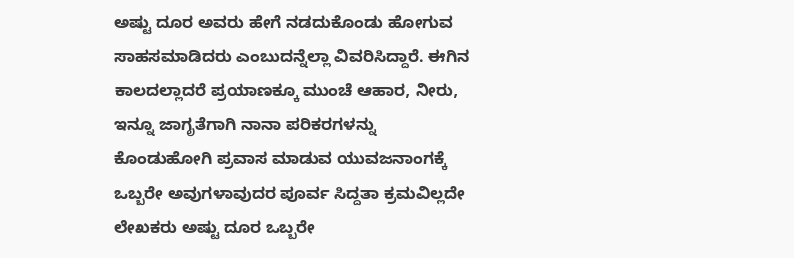ಅಷ್ಟು ದೂರ ಅವರು ಹೇಗೆ ನಡದುಕೊಂಡು ಹೋಗುವ ಸಾಹಸಮಾಡಿದರು ಎಂಬುದನ್ನೆಲ್ಲಾ ವಿವರಿಸಿದ್ದಾರೆ. ಈಗಿನ ಕಾಲದಲ್ಲಾದರೆ ಪ್ರಯಾಣಕ್ಕೂ ಮುಂಚೆ ಆಹಾರ, ನೀರು, ಇನ್ನೂ ಜಾಗೃತೆಗಾಗಿ ನಾನಾ ಪರಿಕರಗಳನ್ನು ಕೊಂಡುಹೋಗಿ ಪ್ರವಾಸ ಮಾಡುವ ಯುವಜನಾಂಗಕ್ಕೆ ಒಬ್ಬರೇ ಅವುಗಳಾವುದರ ಪೂರ್ವ ಸಿದ್ದತಾ ಕ್ರಮವಿಲ್ಲದೇ ಲೇಖಕರು ಅಷ್ಟು ದೂರ ಒಬ್ಬರೇ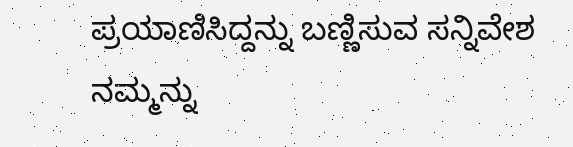ಪ್ರಯಾಣಿಸಿದ್ದನ್ನು ಬಣ್ಣಿಸುವ ಸನ್ನಿವೇಶ ನಮ್ಮನ್ನು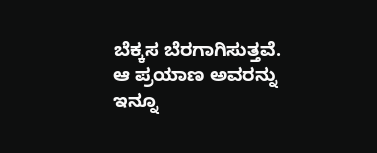ಬೆಕ್ಕಸ ಬೆರಗಾಗಿಸುತ್ತವೆ.
ಆ ಪ್ರಯಾಣ ಅವರನ್ನು ಇನ್ನೂ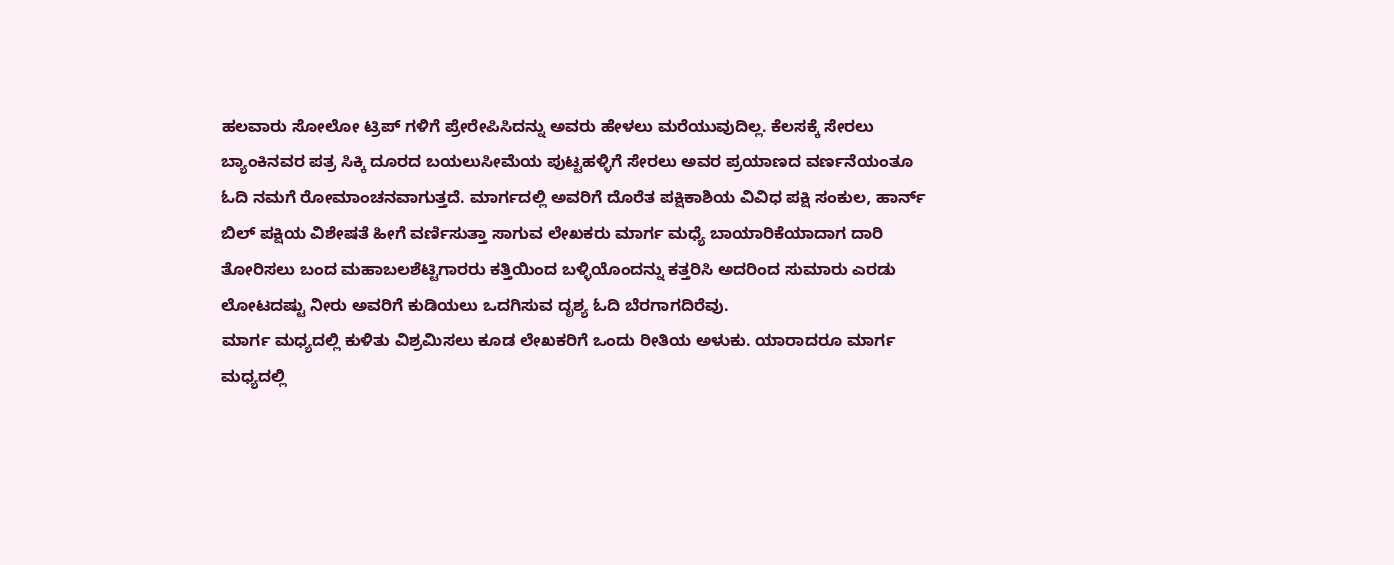ಹಲವಾರು ಸೋಲೋ ಟ್ರಿಪ್ ಗಳಿಗೆ ಪ್ರೇರೇಪಿಸಿದನ್ನು ಅವರು ಹೇಳಲು ಮರೆಯುವುದಿಲ್ಲ. ಕೆಲಸಕ್ಕೆ ಸೇರಲು ಬ್ಯಾಂಕಿನವರ ಪತ್ರ ಸಿಕ್ಕಿ ದೂರದ ಬಯಲುಸೀಮೆಯ ಪುಟ್ಟಹಳ್ಳಿಗೆ ಸೇರಲು ಅವರ ಪ್ರಯಾಣದ ವರ್ಣನೆಯಂತೂ ಓದಿ ನಮಗೆ ರೋಮಾಂಚನವಾಗುತ್ತದೆ. ಮಾರ್ಗದಲ್ಲಿ ಅವರಿಗೆ ದೊರೆತ ಪಕ್ಷಿಕಾಶಿಯ ವಿವಿಧ ಪಕ್ಷಿ ಸಂಕುಲ, ಹಾರ್ನ್ ಬಿಲ್ ಪಕ್ಷಿಯ ವಿಶೇಷತೆ ಹೀಗೆ ವರ್ಣಿಸುತ್ತಾ ಸಾಗುವ ಲೇಖಕರು ಮಾರ್ಗ ಮಧ್ಯೆ ಬಾಯಾರಿಕೆಯಾದಾಗ ದಾರಿ ತೋರಿಸಲು ಬಂದ ಮಹಾಬಲಶೆಟ್ಟಿಗಾರರು ಕತ್ತಿಯಿಂದ ಬಳ್ಳಿಯೊಂದನ್ನು ಕತ್ತರಿಸಿ ಅದರಿಂದ ಸುಮಾರು ಎರಡು ಲೋಟದಷ್ಟು ನೀರು ಅವರಿಗೆ ಕುಡಿಯಲು ಒದಗಿಸುವ ದೃಶ್ಯ ಓದಿ ಬೆರಗಾಗದಿರೆವು.
ಮಾರ್ಗ ಮಧ್ಯದಲ್ಲಿ ಕುಳಿತು ವಿಶ್ರಮಿಸಲು ಕೂಡ ಲೇಖಕರಿಗೆ ಒಂದು ರೀತಿಯ ಅಳುಕು. ಯಾರಾದರೂ ಮಾರ್ಗ ಮಧ್ಯದಲ್ಲಿ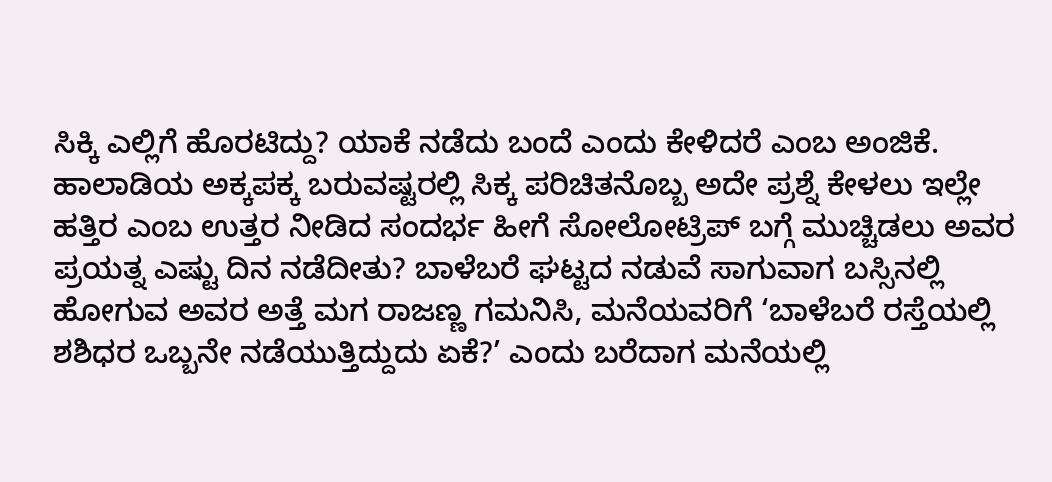ಸಿಕ್ಕಿ ಎಲ್ಲಿಗೆ ಹೊರಟಿದ್ದು? ಯಾಕೆ ನಡೆದು ಬಂದೆ ಎಂದು ಕೇಳಿದರೆ ಎಂಬ ಅಂಜಿಕೆ. ಹಾಲಾಡಿಯ ಅಕ್ಕಪಕ್ಕ ಬರುವಷ್ಟರಲ್ಲಿ ಸಿಕ್ಕ ಪರಿಚಿತನೊಬ್ಬ ಅದೇ ಪ್ರಶ್ನೆ ಕೇಳಲು ಇಲ್ಲೇ ಹತ್ತಿರ ಎಂಬ ಉತ್ತರ ನೀಡಿದ ಸಂದರ್ಭ ಹೀಗೆ ಸೋಲೋಟ್ರಿಪ್ ಬಗ್ಗೆ ಮುಚ್ಚಿಡಲು ಅವರ ಪ್ರಯತ್ನ ಎಷ್ಟು ದಿನ ನಡೆದೀತು? ಬಾಳೆಬರೆ ಘಟ್ಟದ ನಡುವೆ ಸಾಗುವಾಗ ಬಸ್ಸಿನಲ್ಲಿ ಹೋಗುವ ಅವರ ಅತ್ತೆ ಮಗ ರಾಜಣ್ಣ ಗಮನಿಸಿ, ಮನೆಯವರಿಗೆ ‘ಬಾಳೆಬರೆ ರಸ್ತೆಯಲ್ಲಿ ಶಶಿಧರ ಒಬ್ಬನೇ ನಡೆಯುತ್ತಿದ್ದುದು ಏಕೆ?’ ಎಂದು ಬರೆದಾಗ ಮನೆಯಲ್ಲಿ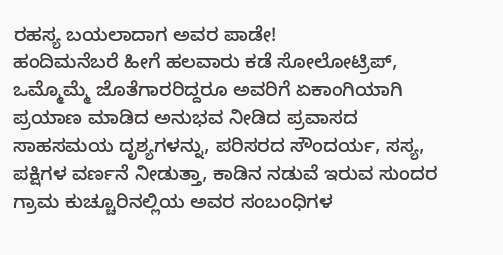ರಹಸ್ಯ ಬಯಲಾದಾಗ ಅವರ ಪಾಡೇ!
ಹಂದಿಮನೆಬರೆ ಹೀಗೆ ಹಲವಾರು ಕಡೆ ಸೋಲೋಟ್ರಿಪ್, ಒಮ್ಮೊಮ್ಮೆ ಜೊತೆಗಾರರಿದ್ದರೂ ಅವರಿಗೆ ಏಕಾಂಗಿಯಾಗಿ ಪ್ರಯಾಣ ಮಾಡಿದ ಅನುಭವ ನೀಡಿದ ಪ್ರವಾಸದ ಸಾಹಸಮಯ ದೃಶ್ಯಗಳನ್ನು, ಪರಿಸರದ ಸೌಂದರ್ಯ, ಸಸ್ಯ, ಪಕ್ಷಿಗಳ ವರ್ಣನೆ ನೀಡುತ್ತಾ, ಕಾಡಿನ ನಡುವೆ ಇರುವ ಸುಂದರ ಗ್ರಾಮ ಕುಚ್ಚೂರಿನಲ್ಲಿಯ ಅವರ ಸಂಬಂಧಿಗಳ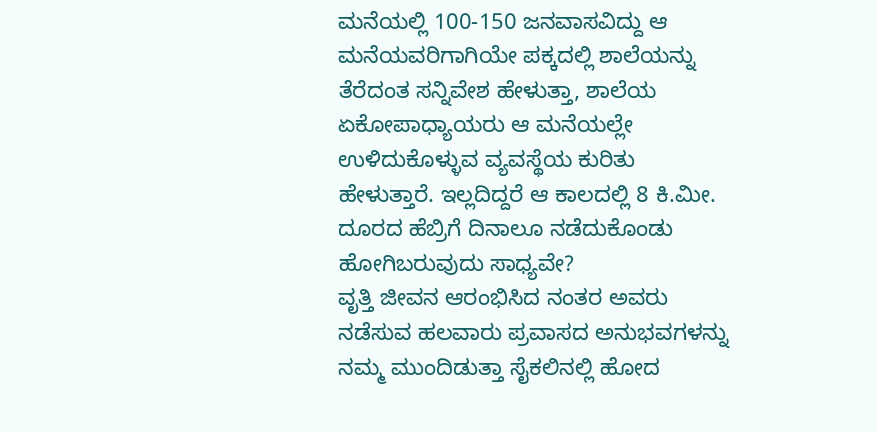ಮನೆಯಲ್ಲಿ 100-150 ಜನವಾಸವಿದ್ದು ಆ ಮನೆಯವರಿಗಾಗಿಯೇ ಪಕ್ಕದಲ್ಲಿ ಶಾಲೆಯನ್ನು ತೆರೆದಂತ ಸನ್ನಿವೇಶ ಹೇಳುತ್ತಾ, ಶಾಲೆಯ ಏಕೋಪಾಧ್ಯಾಯರು ಆ ಮನೆಯಲ್ಲೇ ಉಳಿದುಕೊಳ್ಳುವ ವ್ಯವಸ್ಥೆಯ ಕುರಿತು ಹೇಳುತ್ತಾರೆ. ಇಲ್ಲದಿದ್ದರೆ ಆ ಕಾಲದಲ್ಲಿ 8 ಕಿ.ಮೀ. ದೂರದ ಹೆಬ್ರಿಗೆ ದಿನಾಲೂ ನಡೆದುಕೊಂಡು ಹೋಗಿಬರುವುದು ಸಾಧ್ಯವೇ?
ವೃತ್ತಿ ಜೀವನ ಆರಂಭಿಸಿದ ನಂತರ ಅವರು ನಡೆಸುವ ಹಲವಾರು ಪ್ರವಾಸದ ಅನುಭವಗಳನ್ನು ನಮ್ಮ ಮುಂದಿಡುತ್ತಾ ಸೈಕಲಿನಲ್ಲಿ ಹೋದ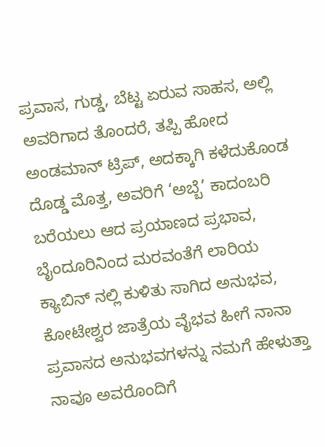ಪ್ರವಾಸ, ಗುಡ್ಡ, ಬೆಟ್ಟ ಏರುವ ಸಾಹಸ, ಅಲ್ಲಿ ಅವರಿಗಾದ ತೊಂದರೆ, ತಪ್ಪಿ ಹೋದ ಅಂಡಮಾನ್ ಟ್ರಿಪ್, ಅದಕ್ಕಾಗಿ ಕಳೆದುಕೊಂಡ ದೊಡ್ಡ ಮೊತ್ತ, ಅವರಿಗೆ ‘ಅಬ್ಬೆ’ ಕಾದಂಬರಿ ಬರೆಯಲು ಆದ ಪ್ರಯಾಣದ ಪ್ರಭಾವ, ಬೈಂದೂರಿನಿಂದ ಮರವಂತೆಗೆ ಲಾರಿಯ ಕ್ಯಾಬಿನ್ ನಲ್ಲಿ ಕುಳಿತು ಸಾಗಿದ ಅನುಭವ, ಕೋಟೇಶ್ವರ ಜಾತ್ರೆಯ ವೈಭವ ಹೀಗೆ ನಾನಾ ಪ್ರವಾಸದ ಅನುಭವಗಳನ್ನು ನಮಗೆ ಹೇಳುತ್ತಾ ನಾವೂ ಅವರೊಂದಿಗೆ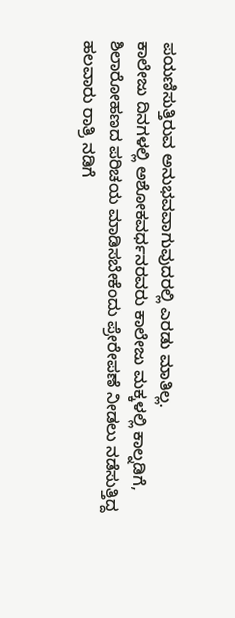ಪಯಣಿಸುತ್ತಿರುವ ಅನುಭವವಾಗುವುದರಲ್ಲಿ ಎರಡು ಮಾತಿಲ್ಲ.
ಕಾಲೇಜು ದಿನಗಳಲ್ಲಿ ಅಶೋಕವರ್ಧನರವರು ಕಾಲೇಜು ಮಕ್ಕಳಲ್ಲಿ ಕಾಲ್ನಡಿಗೆ, ಶಿಲಾರೋಹಣದ ಪರಿಚಯ ಮಾಡಿಸಬೇಕೆಂದು ಪ್ರೇರೇಪಣೆ ನೀಡಲು ನಡೆಸುತ್ತಿದ್ದ ಹಲವಾರು ರಾತ್ರಿ ನಡಿಗೆ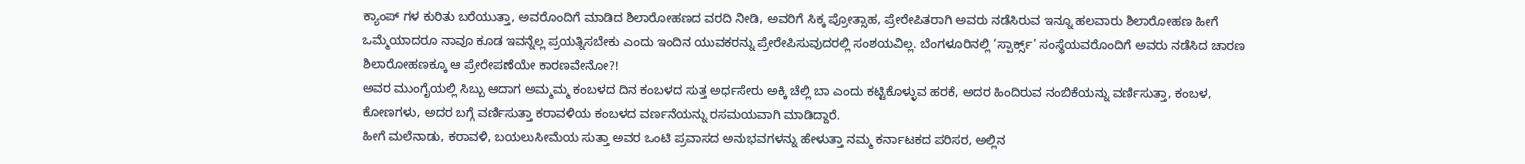ಕ್ಯಾಂಪ್ ಗಳ ಕುರಿತು ಬರೆಯುತ್ತಾ, ಅವರೊಂದಿಗೆ ಮಾಡಿದ ಶಿಲಾರೋಹಣದ ವರದಿ ನೀಡಿ, ಅವರಿಗೆ ಸಿಕ್ಕ ಪ್ರೋತ್ಸಾಹ, ಪ್ರೇರೇಪಿತರಾಗಿ ಅವರು ನಡೆಸಿರುವ ಇನ್ನೂ ಹಲವಾರು ಶಿಲಾರೋಹಣ ಹೀಗೆ ಒಮ್ಮೆಯಾದರೂ ನಾವೂ ಕೂಡ ಇವನ್ನೆಲ್ಲ ಪ್ರಯತ್ನಿಸಬೇಕು ಎಂದು ಇಂದಿನ ಯುವಕರನ್ನು ಪ್ರೇರೇಪಿಸುವುದರಲ್ಲಿ ಸಂಶಯವಿಲ್ಲ. ಬೆಂಗಳೂರಿನಲ್ಲಿ ‘ಸ್ಪಾರ್ಕ್ಸ್’ ಸಂಸ್ಥೆಯವರೊಂದಿಗೆ ಅವರು ನಡೆಸಿದ ಚಾರಣ ಶಿಲಾರೋಹಣಕ್ಕೂ ಆ ಪ್ರೇರೇಪಣೆಯೇ ಕಾರಣವೇನೋ?!
ಅವರ ಮುಂಗೈಯಲ್ಲಿ ಸಿಬ್ಬು ಆದಾಗ ಅಮ್ಮಮ್ಮ ಕಂಬಳದ ದಿನ ಕಂಬಳದ ಸುತ್ತ ಅರ್ಧಸೇರು ಅಕ್ಕಿ ಚೆಲ್ಲಿ ಬಾ ಎಂದು ಕಟ್ಟಿಕೊಳ್ಳುವ ಹರಕೆ, ಅದರ ಹಿಂದಿರುವ ನಂಬಿಕೆಯನ್ನು ವರ್ಣಿಸುತ್ತಾ, ಕಂಬಳ, ಕೋಣಗಳು, ಅದರ ಬಗ್ಗೆ ವರ್ಣಿಸುತ್ತಾ ಕರಾವಳಿಯ ಕಂಬಳದ ವರ್ಣನೆಯನ್ನು ರಸಮಯವಾಗಿ ಮಾಡಿದ್ದಾರೆ.
ಹೀಗೆ ಮಲೆನಾಡು, ಕರಾವಳಿ, ಬಯಲುಸೀಮೆಯ ಸುತ್ತಾ ಅವರ ಒಂಟಿ ಪ್ರವಾಸದ ಅನುಭವಗಳನ್ನು ಹೇಳುತ್ತಾ ನಮ್ಮ ಕರ್ನಾಟಕದ ಪರಿಸರ, ಅಲ್ಲಿನ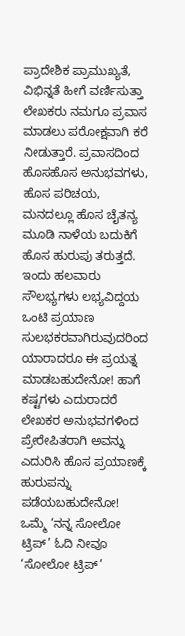ಪ್ರಾದೇಶಿಕ ಪ್ರಾಮುಖ್ಯತೆ, ವಿಭಿನ್ನತೆ ಹೀಗೆ ವರ್ಣಿಸುತ್ತಾ ಲೇಖಕರು ನಮಗೂ ಪ್ರವಾಸ ಮಾಡಲು ಪರೋಕ್ಷವಾಗಿ ಕರೆ ನೀಡುತ್ತಾರೆ. ಪ್ರವಾಸದಿಂದ ಹೊಸಹೊಸ ಅನುಭವಗಳು, ಹೊಸ ಪರಿಚಯ, ಮನದಲ್ಲೂ ಹೊಸ ಚೈತನ್ಯ ಮೂಡಿ ನಾಳೆಯ ಬದುಕಿಗೆ ಹೊಸ ಹುರುಪು ತರುತ್ತದೆ. ಇಂದು ಹಲವಾರು ಸೌಲಭ್ಯಗಳು ಲಭ್ಯವಿದ್ದಯ ಒಂಟಿ ಪ್ರಯಾಣ ಸುಲಭಕರವಾಗಿರುವುದರಿಂದ ಯಾರಾದರೂ ಈ ಪ್ರಯತ್ನ ಮಾಡಬಹುದೇನೋ! ಹಾಗೆ ಕಷ್ಟಗಳು ಎದುರಾದರೆ ಲೇಖಕರ ಅನುಭವಗಳಿಂದ ಪ್ರೇರೇಪಿತರಾಗಿ ಅವನ್ನು ಎದುರಿಸಿ ಹೊಸ ಪ್ರಯಾಣಕ್ಕೆ ಹುರುಪನ್ನು ಪಡೆಯಬಹುದೇನೋ! ಒಮ್ಮೆ ‘ನನ್ನ ಸೋಲೋ ಟ್ರಿಪ್’ ಓದಿ ನೀವೂ ‘ಸೋಲೋ ಟ್ರಿಪ್’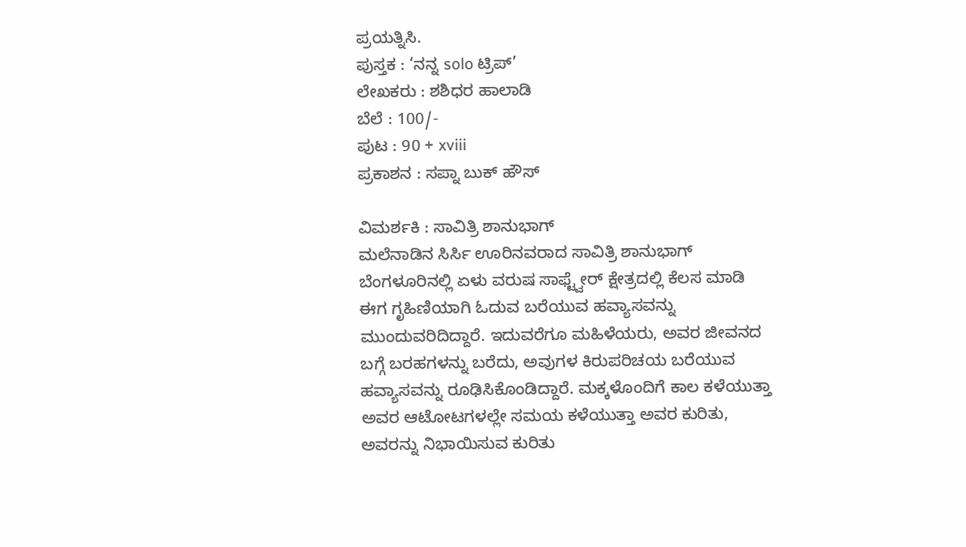ಪ್ರಯತ್ನಿಸಿ.
ಪುಸ್ತಕ : ‘ನನ್ನ solo ಟ್ರಿಪ್’
ಲೇಖಕರು : ಶಶಿಧರ ಹಾಲಾಡಿ
ಬೆಲೆ : 100/-
ಪುಟ : 90 + xviii
ಪ್ರಕಾಶನ : ಸಪ್ನಾ ಬುಕ್ ಹೌಸ್

ವಿಮರ್ಶಕಿ : ಸಾವಿತ್ರಿ ಶಾನುಭಾಗ್
ಮಲೆನಾಡಿನ ಸಿರ್ಸಿ ಊರಿನವರಾದ ಸಾವಿತ್ರಿ ಶಾನುಭಾಗ್ ಬೆಂಗಳೂರಿನಲ್ಲಿ ಏಳು ವರುಷ ಸಾಫ್ಟ್ವೇರ್ ಕ್ಷೇತ್ರದಲ್ಲಿ ಕೆಲಸ ಮಾಡಿ ಈಗ ಗೃಹಿಣಿಯಾಗಿ ಓದುವ ಬರೆಯುವ ಹವ್ಯಾಸವನ್ನು ಮುಂದುವರಿದಿದ್ದಾರೆ. ಇದುವರೆಗೂ ಮಹಿಳೆಯರು, ಅವರ ಜೀವನದ ಬಗ್ಗೆ ಬರಹಗಳನ್ನು ಬರೆದು, ಅವುಗಳ ಕಿರುಪರಿಚಯ ಬರೆಯುವ ಹವ್ಯಾಸವನ್ನು ರೂಢಿಸಿಕೊಂಡಿದ್ದಾರೆ. ಮಕ್ಕಳೊಂದಿಗೆ ಕಾಲ ಕಳೆಯುತ್ತಾ ಅವರ ಆಟೋಟಗಳಲ್ಲೇ ಸಮಯ ಕಳೆಯುತ್ತಾ ಅವರ ಕುರಿತು, ಅವರನ್ನು ನಿಭಾಯಿಸುವ ಕುರಿತು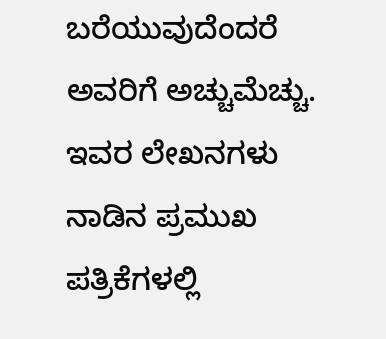ಬರೆಯುವುದೆಂದರೆ ಅವರಿಗೆ ಅಚ್ಚುಮೆಚ್ಚು. ಇವರ ಲೇಖನಗಳು ನಾಡಿನ ಪ್ರಮುಖ ಪತ್ರಿಕೆಗಳಲ್ಲಿ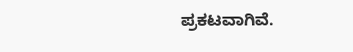ಪ್ರಕಟವಾಗಿವೆ.